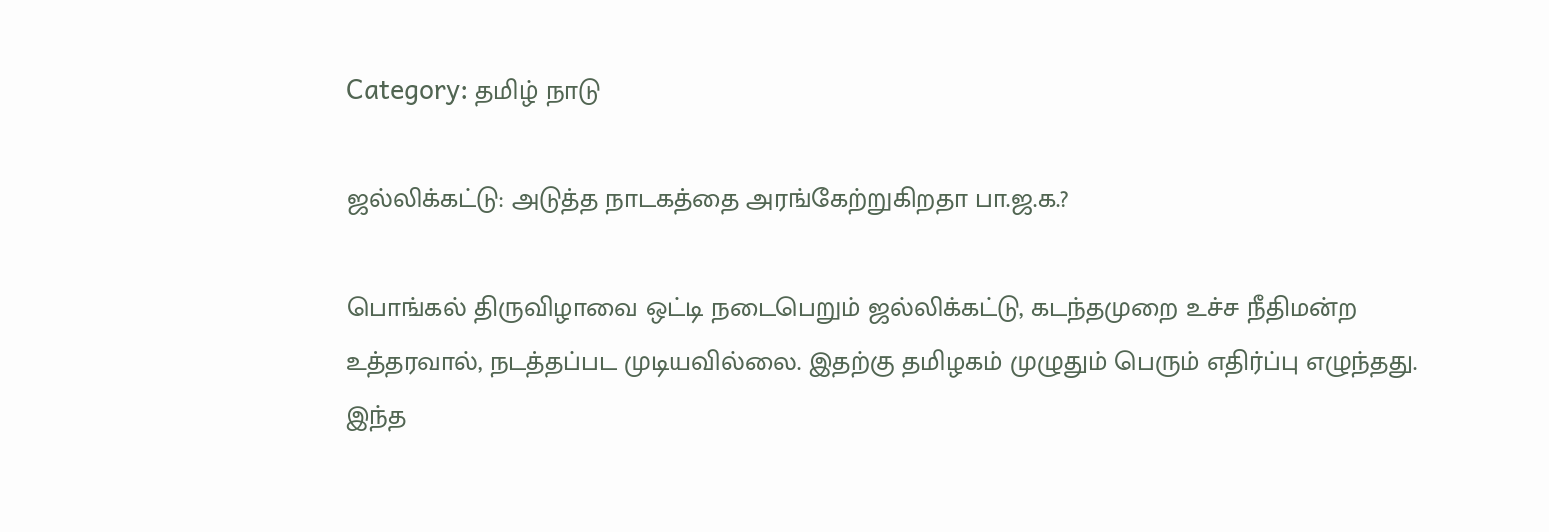Category: தமிழ் நாடு

ஜல்லிக்கட்டு: அடுத்த நாடகத்தை அரங்கேற்றுகிறதா பா.ஜ.க.?

பொங்கல் திருவிழாவை ஒட்டி நடைபெறும் ஜல்லிக்கட்டு, கடந்தமுறை உச்ச நீதிமன்ற உத்தரவால், நடத்தப்பட முடியவில்லை. இதற்கு தமிழகம் முழுதும் பெரும் எதிர்ப்பு எழுந்தது. இந்த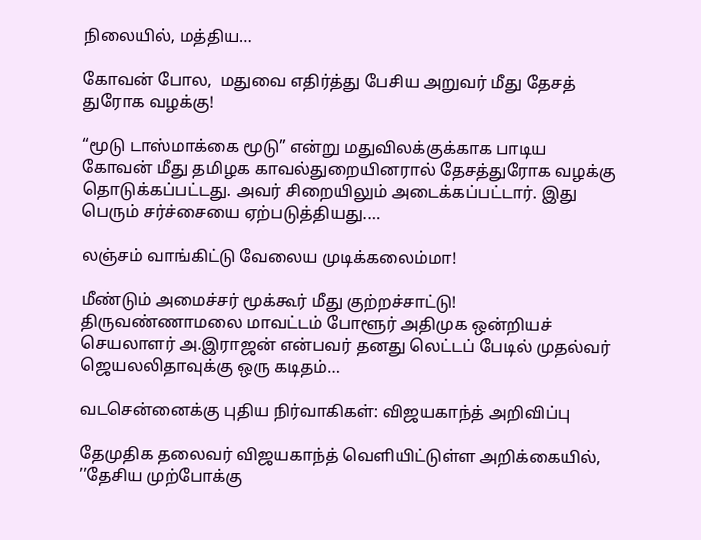நிலையில், மத்திய…

கோவன் போல,  மதுவை எதிர்த்து பேசிய அறுவர் மீது தேசத் துரோக வழக்கு!

“மூடு டாஸ்மாக்கை மூடு” என்று மதுவிலக்குக்காக பாடிய கோவன் மீது தமிழக காவல்துறையினரால் தேசத்துரோக வழக்கு தொடுக்கப்பட்டது. அவர் சிறையிலும் அடைக்கப்பட்டார். இது பெரும் சர்ச்சையை ஏற்படுத்தியது.…

லஞ்சம் வாங்கிட்டு வேலைய முடிக்கலைம்மா!

மீண்டும் அமைச்சர் மூக்கூர் மீது குற்றச்சாட்டு! திருவண்ணாமலை மாவட்டம் போளூர் அதிமுக ஒன்றியச் செயலாளர் அ.இராஜன் என்பவர் தனது லெட்டப் பேடில் முதல்வர் ஜெயலலிதாவுக்கு ஒரு கடிதம்…

வடசென்னைக்கு புதிய நிர்வாகிகள்: விஜயகாந்த் அறிவிப்பு

தேமுதிக தலைவர் விஜயகாந்த் வெளியிட்டுள்ள அறிக்கையில், ’’தேசிய முற்போக்கு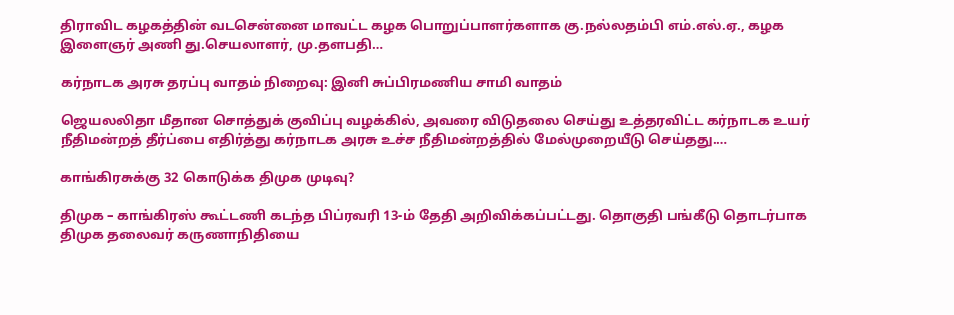திராவிட கழகத்தின் வடசென்னை மாவட்ட கழக பொறுப்பாளர்களாக கு.நல்லதம்பி எம்.எல்.ஏ., கழக இளைஞர் அணி து.செயலாளர், மு.தளபதி…

கர்நாடக அரசு தரப்பு வாதம் நிறைவு: இனி சுப்பிரமணிய சாமி வாதம்

ஜெயலலிதா மீதான சொத்துக் குவிப்பு வழக்கில், அவரை விடுதலை செய்து உத்தரவிட்ட கர்நாடக உயர் நீதிமன்றத் தீர்ப்பை எதிர்த்து கர்நாடக அரசு உச்ச நீதிமன்றத்தில் மேல்முறையீடு செய்தது.…

காங்கிரசுக்கு 32 கொடுக்க திமுக முடிவு?

திமுக – காங்கிரஸ் கூட்டணி கடந்த பிப்ரவரி 13-ம் தேதி அறிவிக்கப்பட்டது. தொகுதி பங்கீடு தொடர்பாக திமுக தலைவர் கருணாநிதியை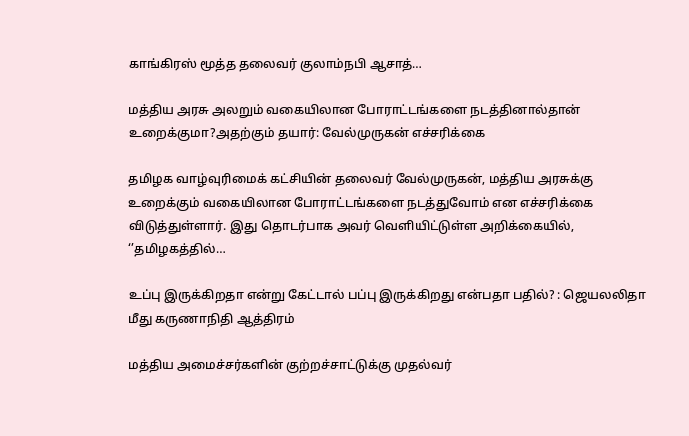காங்கிரஸ் மூத்த தலைவர் குலாம்நபி ஆசாத்…

மத்திய அரசு அலறும் வகையிலான போராட்டங்களை நடத்தினால்தான் உறைக்குமா?அதற்கும் தயார்: வேல்முருகன் எச்சரிக்கை

தமிழக வாழ்வுரிமைக் கட்சியின் தலைவர் வேல்முருகன், மத்திய அரசுக்கு உறைக்கும் வகையிலான போராட்டங்களை நடத்துவோம் என எச்சரிக்கை விடுத்துள்ளார். இது தொடர்பாக அவர் வெளியிட்டுள்ள அறிக்கையில், ‘’தமிழகத்தில்…

உப்பு இருக்கிறதா என்று கேட்டால் பப்பு இருக்கிறது என்பதா பதில்? : ஜெயலலிதா மீது கருணாநிதி ஆத்திரம்

மத்திய அமைச்சர்களின் குற்றச்சாட்டுக்கு முதல்வர்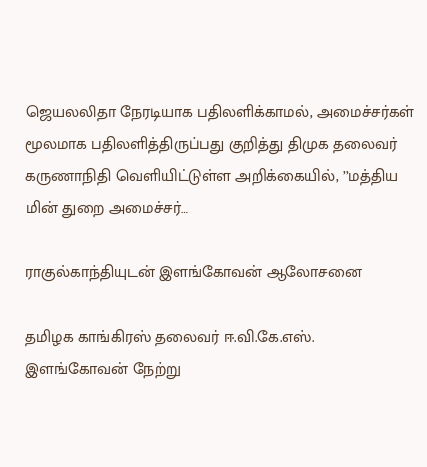ஜெயலலிதா நேரடியாக பதிலளிக்காமல், அமைச்சர்கள் மூலமாக பதிலளித்திருப்பது குறித்து திமுக தலைவர் கருணாநிதி வெளியிட்டுள்ள அறிக்கையில், ’’மத்திய மின் துறை அமைச்சர்…

ராகுல்காந்தியுடன் இளங்கோவன் ஆலோசனை

தமிழக காங்கிரஸ் தலைவர் ஈ.வி.கே.எஸ். இளங்கோவன் நேற்று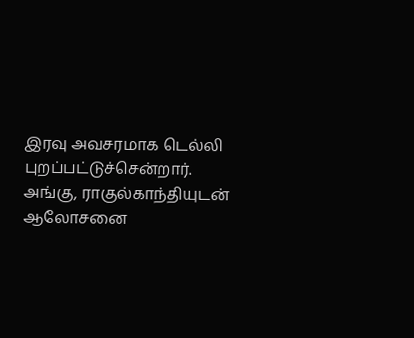இரவு அவசரமாக டெல்லி புறப்பட்டுச்சென்றார். அங்கு, ராகுல்காந்தியுடன் ஆலோசனை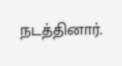நடத்தினார்.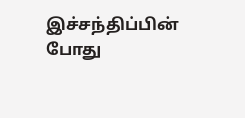இச்சந்திப்பின் போது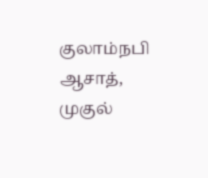குலாம்நபி ஆசாத், முகுல்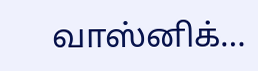வாஸ்னிக்…